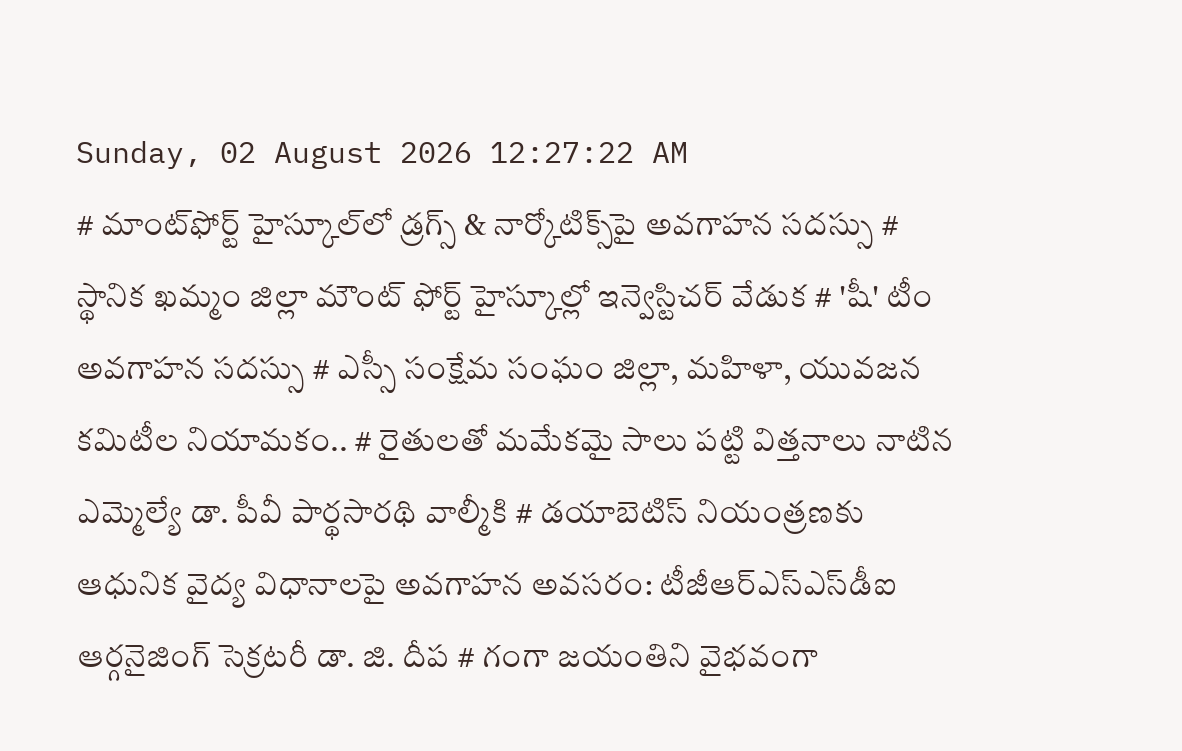Sunday, 02 August 2026 12:27:22 AM
# మాంట్‌ఫోర్ట్ హైస్కూల్‌లో డ్రగ్స్ & నార్కోటిక్స్‌పై అవగాహన సదస్సు # స్థానిక ఖమ్మం జిల్లా మౌంట్ ఫోర్ట్ హైస్కూల్లో ఇన్వెస్టిచర్ వేడుక # 'షీ' టీం అవగాహన సదస్సు # ఎస్సీ సంక్షేమ సంఘం జిల్లా, మహిళా, యువజన కమిటీల నియామకం.. # రైతులతో మమేకమై సాలు పట్టి విత్తనాలు నాటిన ఎమ్మెల్యే డా. పీవీ పార్థసారథి వాల్మీకి # డయాబెటిస్ నియంత్రణకు ఆధునిక వైద్య విధానాలపై అవగాహన అవసరం: టీజీఆర్‌ఎస్‌ఎస్‌డీఐ ఆర్గనైజింగ్ సెక్రటరీ డా. జి. దీప # గంగా జయంతిని వైభవంగా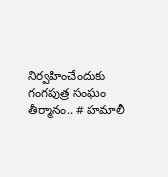నిర్వహించేందుకు గంగపుత్ర సంఘం తీర్మానం.. # హమాలీ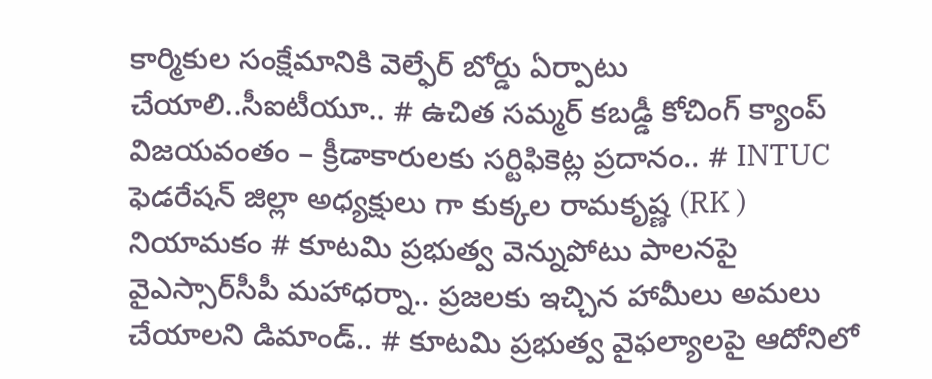కార్మికుల సంక్షేమానికి వెల్ఫేర్ బోర్డు ఏర్పాటు చేయాలి..సీఐటీయూ.. # ఉచిత సమ్మర్ కబడ్డీ కోచింగ్ క్యాంప్ విజయవంతం – క్రీడాకారులకు సర్టిఫికెట్ల ప్రదానం.. # INTUC ఫెడరేషన్ జిల్లా అధ్యక్షులు గా కుక్కల రామకృష్ణ (RK ) నియామకం # కూటమి ప్రభుత్వ వెన్నుపోటు పాలనపై వైఎస్సార్‌సీపీ మహాధర్నా.. ప్రజలకు ఇచ్చిన హామీలు అమలు చేయాలని డిమాండ్.. # కూటమి ప్రభుత్వ వైఫల్యాలపై ఆదోనిలో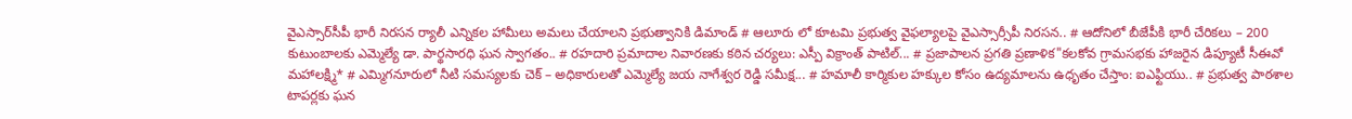వైఎస్సార్‌సీపీ భారీ నిరసన ర్యాలీ ఎన్నికల హామీలు అమలు చేయాలని ప్రభుత్వానికి డిమాండ్ # ఆలూరు లో కూటమి ప్రభుత్వ వైఫల్యాలపై వైఎస్సార్సీపీ నిరసన.. # ఆదోనిలో బీజేపీకి భారీ చేరికలు – 200 కుటుంబాలకు ఎమ్మెల్యే డా. పార్థసారధి ఘన స్వాగతం.. # రహదారి ప్రమాదాల నివారణకు కఠిన చర్యలు: ఎస్పీ విక్రాంత్ పాటిల్... # ప్రజాపాలన ప్రగతి ప్రణాళిక"కలకోవ గ్రామసభకు హాజరైన డిప్యూటీ సీఈవో మహాలక్ష్మి* # ఎమ్మిగనూరులో నీటి సమస్యలకు చెక్ – అధికారులతో ఎమ్మెల్యే జయ నాగేశ్వర రెడ్డి సమీక్ష... # హమాలీ కార్మికుల హక్కుల కోసం ఉద్యమాలను ఉధృతం చేస్తాం: ఐఎఫ్టియు.. # ప్రభుత్వ పాఠశాల టాపర్లకు ఘన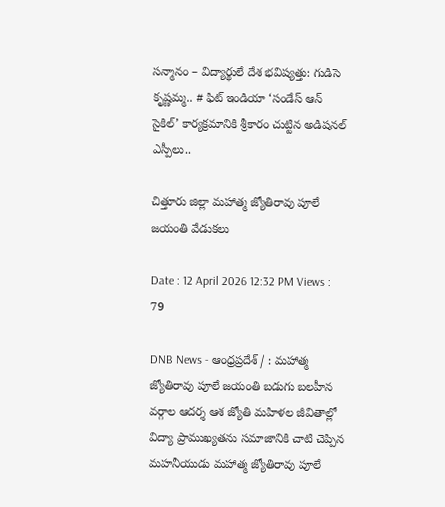సన్మానం – విద్యార్థులే దేశ భవిష్యత్తు: గుడిసె కృష్ణమ్మ.. # ఫిట్ ఇండియా ‘సండేస్ ఆన్ సైకిల్’ కార్యక్రమానికి శ్రీకారం చుట్టిన అడిషనల్ ఎస్పీలు..

చిత్తూరు జిల్లా మహాత్మ జ్యోతిరావు పూలే జయంతి వేడుకలు

Date : 12 April 2026 12:32 PM Views : 79

DNB News - ఆంధ్రప్రదేశ్ / : మహాత్మ జ్యోతిరావు పూలే జయంతి బడుగు బలహీన వర్గాల ఆదర్శ ఆశ జ్యోతి మహిళల జీవితాల్లో విద్యా ప్రాముఖ్యతను సమాజానికి చాటి చెప్పిన మహనీయుడు మహాత్మ జ్యోతిరావు పూలే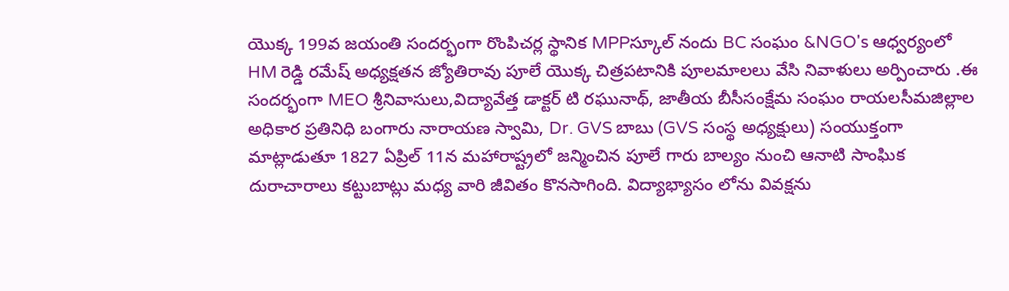యొక్క 199వ జయంతి సందర్భంగా రొంపిచర్ల స్థానిక MPPస్కూల్ నందు BC సంఘం &NGO's ఆధ్వర్యంలో HM రెడ్డి రమేష్ అధ్యక్షతన జ్యోతిరావు పూలే యొక్క చిత్రపటానికి పూలమాలలు వేసి నివాళులు అర్పించారు .ఈ సందర్భంగా MEO శ్రీనివాసులు,విద్యావేత్త డాక్టర్ టి రఘునాథ్, జాతీయ బీసీసంక్షేమ సంఘం రాయలసీమజిల్లాల అధికార ప్రతినిధి బంగారు నారాయణ స్వామి, Dr. GVS బాబు (GVS సంస్థ అధ్యక్షులు) సంయుక్తంగా మాట్లాడుతూ 1827 ఏప్రిల్ 11న మహారాష్ట్రలో జన్మించిన పూలే గారు బాల్యం నుంచి ఆనాటి సాంఘిక దురాచారాలు కట్టుబాట్లు మధ్య వారి జీవితం కొనసాగింది. విద్యాభ్యాసం లోను వివక్షను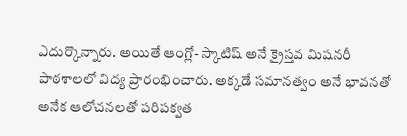ఎదుర్కొన్నారు. అయితే ఆంగ్లో- స్కాటిష్ అనే క్రైస్తవ మిషనరీ పాఠశాలలో విద్య ప్రారంభించారు. అక్కడే సమానత్వం అనే భావనతో అనేక ఆలోచనలతో పరిపక్వత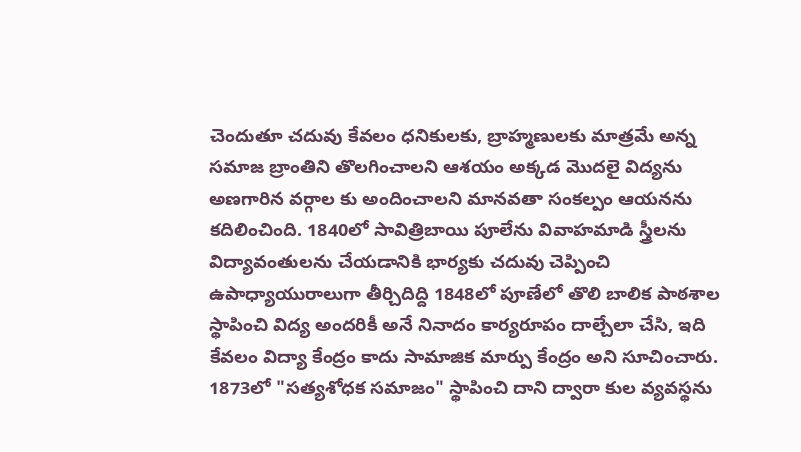చెందుతూ చదువు కేవలం ధనికులకు, బ్రాహ్మణులకు మాత్రమే అన్న సమాజ బ్రాంతిని తొలగించాలని ఆశయం అక్కడ మొదలై విద్యను అణగారిన వర్గాల కు అందించాలని మానవతా సంకల్పం ఆయనను కదిలించింది. 1840లో సావిత్రిబాయి పూలేను వివాహమాడి స్త్రీలను విద్యావంతులను చేయడానికి భార్యకు చదువు చెప్పించి ఉపాధ్యాయురాలుగా తీర్చిదిద్ది 1848లో పూణేలో తొలి బాలిక పాఠశాల స్థాపించి విద్య అందరికీ అనే నినాదం కార్యరూపం దాల్చేలా చేసి, ఇది కేవలం విద్యా కేంద్రం కాదు సామాజిక మార్పు కేంద్రం అని సూచించారు. 1873లో "సత్యశోధక సమాజం" స్థాపించి దాని ద్వారా కుల వ్యవస్థను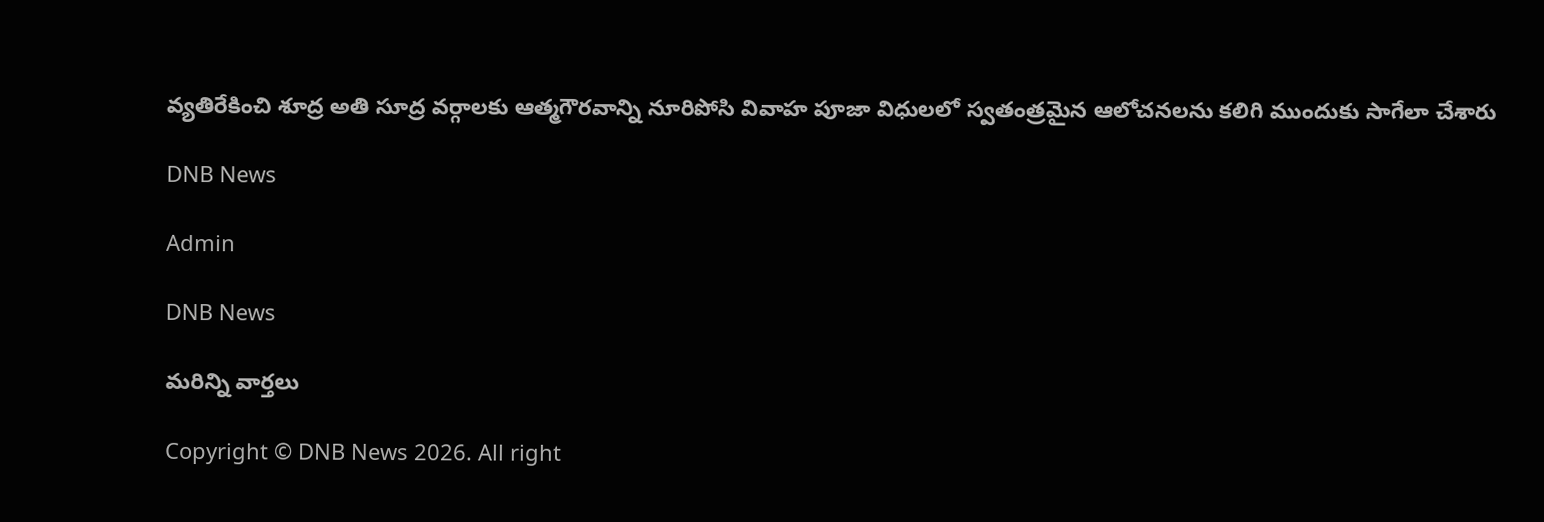వ్యతిరేకించి శూద్ర అతి సూద్ర వర్గాలకు ఆత్మగౌరవాన్ని నూరిపోసి వివాహ పూజా విధులలో స్వతంత్రమైన ఆలోచనలను కలిగి ముందుకు సాగేలా చేశారు

DNB News

Admin

DNB News

మరిన్ని వార్తలు

Copyright © DNB News 2026. All right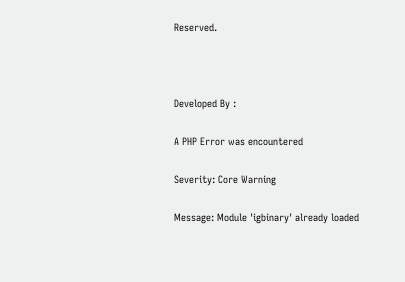Reserved.



Developed By :

A PHP Error was encountered

Severity: Core Warning

Message: Module 'igbinary' already loaded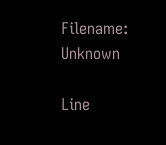Filename: Unknown

Line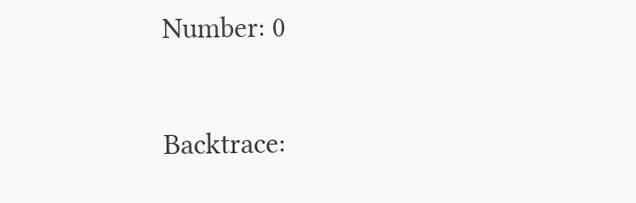Number: 0

Backtrace: